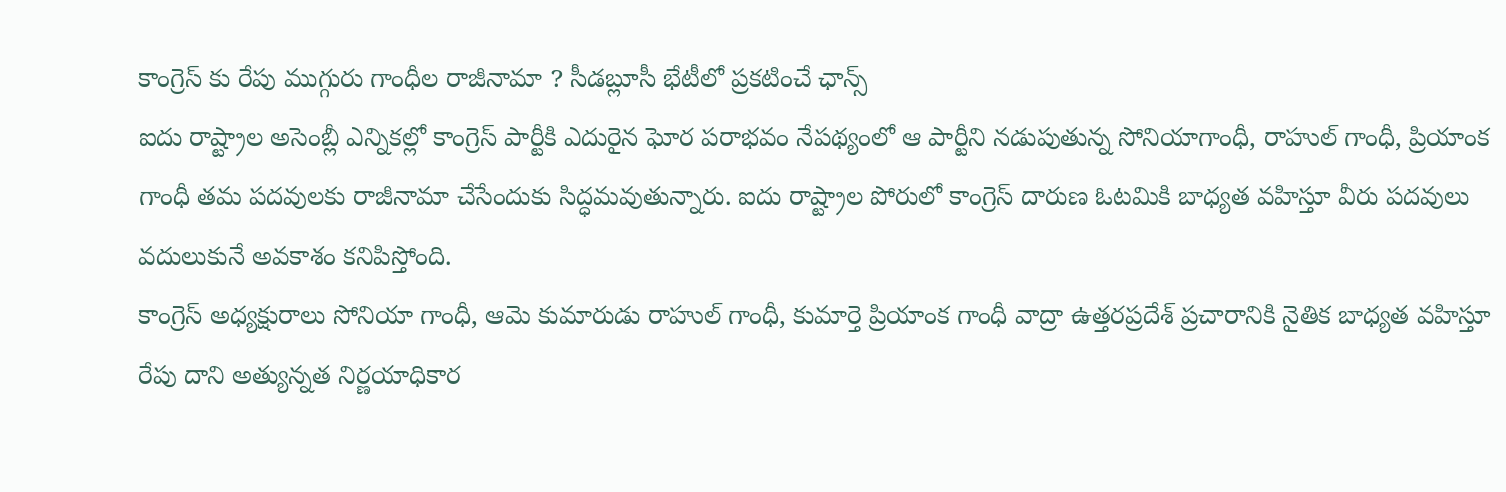కాంగ్రెస్ కు రేపు ముగ్గురు గాంధీల రాజీనామా ? సీడబ్లూసీ భేటీలో ప్రకటించే ఛాన్స్
ఐదు రాష్ట్రాల అసెంబ్లీ ఎన్నికల్లో కాంగ్రెస్ పార్టీకి ఎదురైన ఘోర పరాభవం నేపథ్యంలో ఆ పార్టీని నడుపుతున్న సోనియాగాంధీ, రాహుల్ గాంధీ, ప్రియాంక గాంధీ తమ పదవులకు రాజీనామా చేసేందుకు సిద్ధమవుతున్నారు. ఐదు రాష్ట్రాల పోరులో కాంగ్రెస్ దారుణ ఓటమికి బాధ్యత వహిస్తూ వీరు పదవులు వదులుకునే అవకాశం కనిపిస్తోంది.
కాంగ్రెస్ అధ్యక్షురాలు సోనియా గాంధీ, ఆమె కుమారుడు రాహుల్ గాంధీ, కుమార్తె ప్రియాంక గాంధీ వాద్రా ఉత్తరప్రదేశ్ ప్రచారానికి నైతిక బాధ్యత వహిస్తూ రేపు దాని అత్యున్నత నిర్ణయాధికార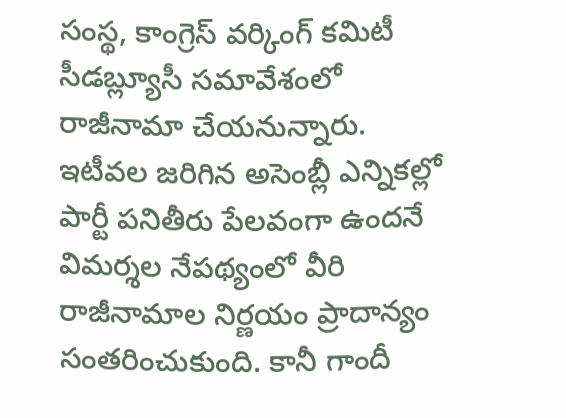సంస్థ, కాంగ్రెస్ వర్కింగ్ కమిటీ సీడబ్ల్యూసీ సమావేశంలో రాజీనామా చేయనున్నారు. ఇటీవల జరిగిన అసెంబ్లీ ఎన్నికల్లో పార్టీ పనితీరు పేలవంగా ఉందనే విమర్శల నేపథ్యంలో వీరి రాజీనామాల నిర్ణయం ప్రాదాన్యం సంతరించుకుంది. కానీ గాందీ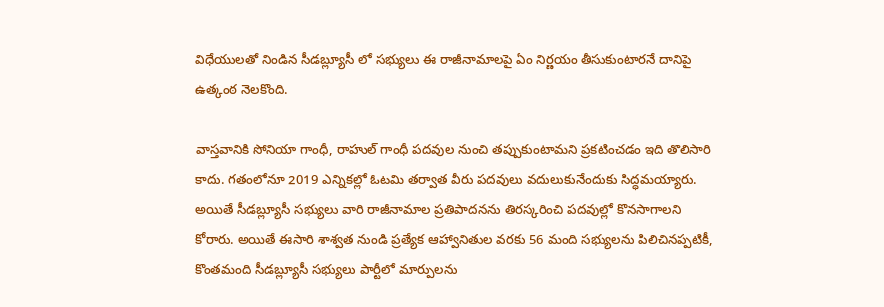విధేయులతో నిండిన సీడబ్ల్యూసీ లో సభ్యులు ఈ రాజీనామాలపై ఏం నిర్ణయం తీసుకుంటారనే దానిపై ఉత్కంఠ నెలకొంది.

వాస్తవానికి సోనియా గాంధీ, రాహుల్ గాంధీ పదవుల నుంచి తప్పుకుంటామని ప్రకటించడం ఇది తొలిసారి కాదు. గతంలోనూ 2019 ఎన్నికల్లో ఓటమి తర్వాత వీరు పదవులు వదులుకునేందుకు సిద్ధమయ్యారు. అయితే సీడబ్ల్యూసీ సభ్యులు వారి రాజీనామాల ప్రతిపాదనను తిరస్కరించి పదవుల్లో కొనసాగాలని కోరారు. అయితే ఈసారి శాశ్వత నుండి ప్రత్యేక ఆహ్వానితుల వరకు 56 మంది సభ్యులను పిలిచినప్పటికీ, కొంతమంది సీడబ్ల్యూసీ సభ్యులు పార్టీలో మార్పులను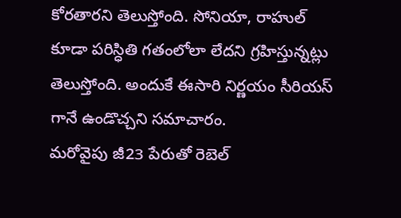కోరతారని తెలుస్తోంది. సోనియా, రాహుల్ కూడా పరిస్ధితి గతంలోలా లేదని గ్రహిస్తున్నట్లు తెలుస్తోంది. అందుకే ఈసారి నిర్ణయం సీరియస్ గానే ఉండొచ్చని సమాచారం.
మరోవైపు జీ23 పేరుతో రెబెల్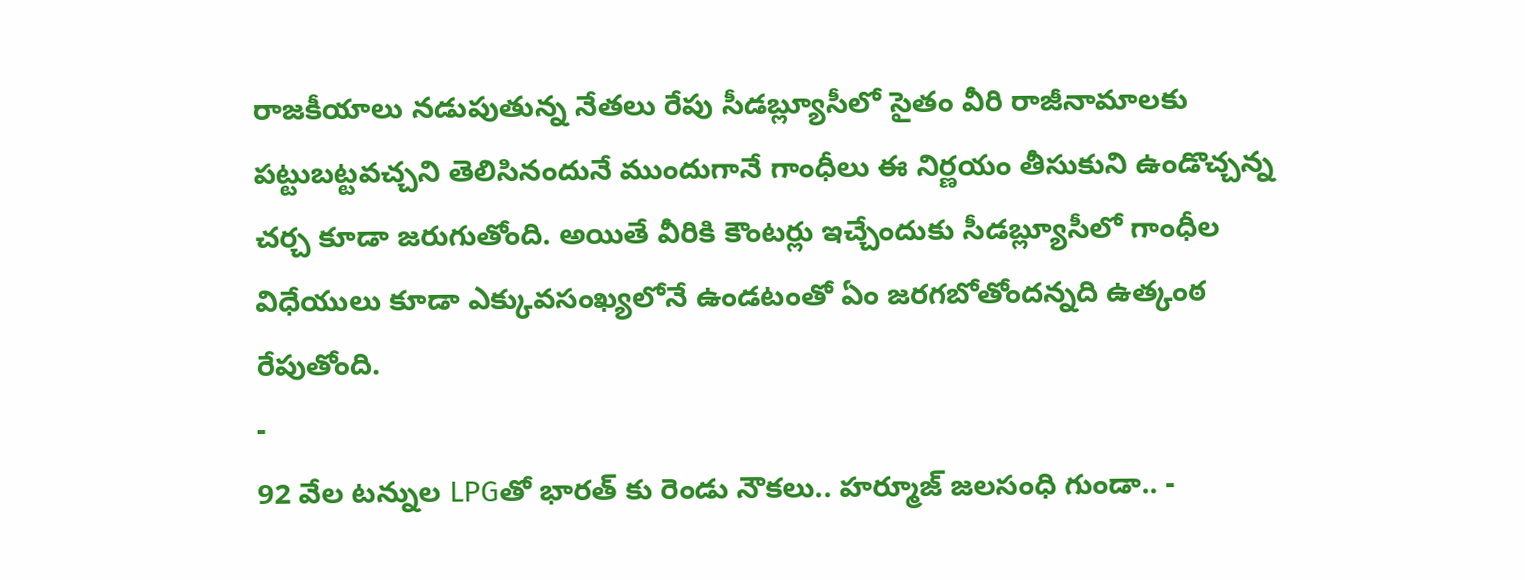రాజకీయాలు నడుపుతున్న నేతలు రేపు సీడబ్ల్యూసీలో సైతం వీరి రాజీనామాలకు పట్టుబట్టవచ్చని తెలిసినందునే ముందుగానే గాంధీలు ఈ నిర్ణయం తీసుకుని ఉండొచ్చన్న చర్చ కూడా జరుగుతోంది. అయితే వీరికి కౌంటర్లు ఇచ్చేందుకు సీడబ్ల్యూసీలో గాంధీల విధేయులు కూడా ఎక్కువసంఖ్యలోనే ఉండటంతో ఏం జరగబోతోందన్నది ఉత్కంఠ రేపుతోంది.
-
92 వేల టన్నుల LPGతో భారత్ కు రెండు నౌకలు.. హర్మూజ్ జలసంధి గుండా.. -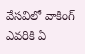వేసవిలో వాకింగ్ ఎవరికి ఏ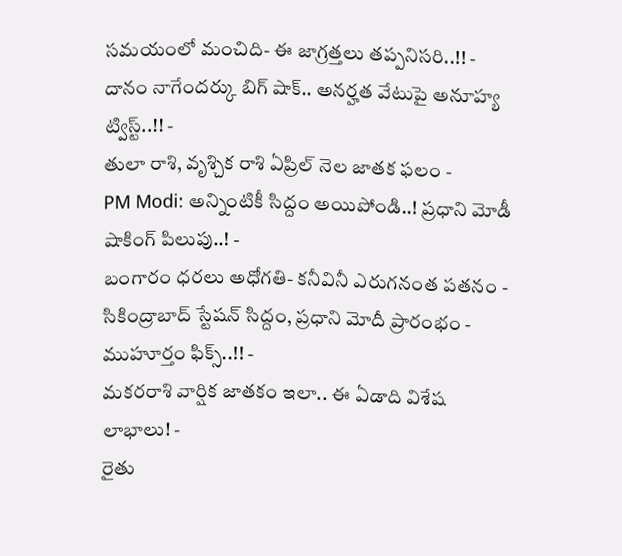సమయంలో మంచిది- ఈ జాగ్రత్తలు తప్పనిసరి..!! -
దానం నాగేందర్కు బిగ్ షాక్.. అనర్హత వేటుపై అనూహ్య ట్విస్ట్..!! -
తులా రాశి, వృశ్చిక రాశి ఏప్రిల్ నెల జాతక ఫలం -
PM Modi: అన్నింటికీ సిద్దం అయిపోండి..! ప్రధాని మోడీ షాకింగ్ పిలుపు..! -
బంగారం ధరలు అధోగతి- కనీవినీ ఎరుగనంత పతనం -
సికింద్రాబాద్ స్టేషన్ సిద్దం, ప్రధాని మోదీ ప్రారంభం - ముహూర్తం ఫిక్స్..!! -
మకరరాశి వార్షిక జాతకం ఇలా.. ఈ ఏడాది విశేష లాభాలు! -
రైతు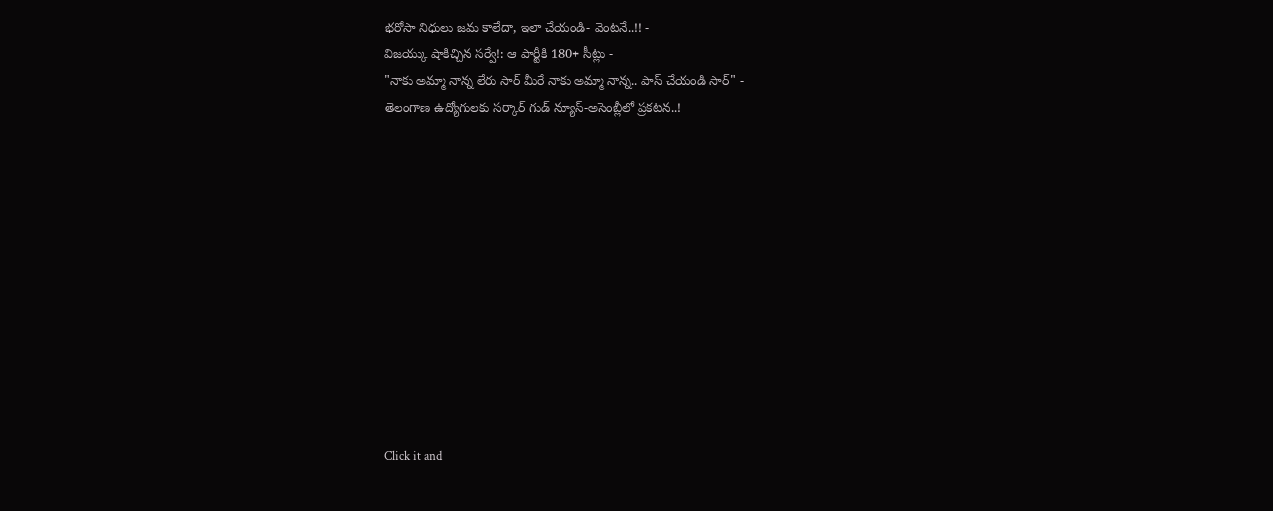భరోసా నిధులు జమ కాలేదా, ఇలా చేయండి- వెంటనే..!! -
విజయ్కు షాకిచ్చిన సర్వే!: ఆ పార్టీకి 180+ సీట్లు -
"నాకు అమ్మా నాన్న లేరు సార్ మీరే నాకు అమ్మా నాన్న.. పాస్ చేయండి సార్" -
తెలంగాణ ఉద్యోగులకు సర్కార్ గుడ్ న్యూస్-అసెంబ్లీలో ప్రకటన..!












Click it and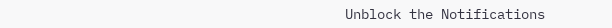Unblock the Notifications